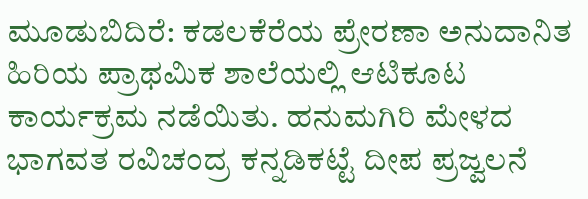ಮೂಡುಬಿದಿರೆ: ಕಡಲಕೆರೆಯ ಪ್ರೇರಣಾ ಅನುದಾನಿತ ಹಿರಿಯ ಪ್ರಾಥಮಿಕ ಶಾಲೆಯಲ್ಲಿ ಆಟಿಕೂಟ ಕಾರ್ಯಕ್ರಮ ನಡೆಯಿತು. ಹನುಮಗಿರಿ ಮೇಳದ ಭಾಗವತ ರವಿಚಂದ್ರ ಕನ್ನಡಿಕಟ್ಟೆ ದೀಪ ಪ್ರಜ್ವಲನೆ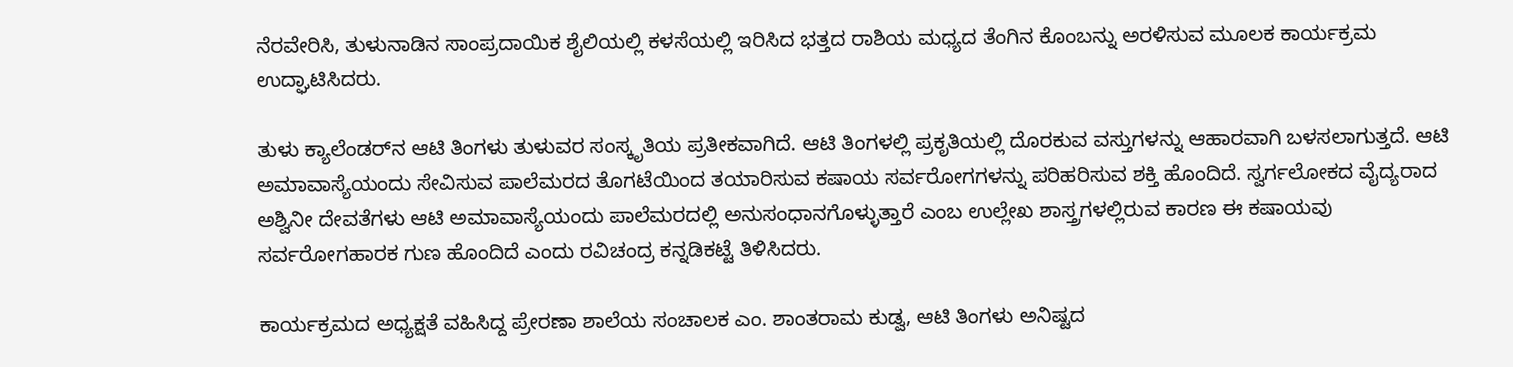ನೆರವೇರಿಸಿ, ತುಳುನಾಡಿನ ಸಾಂಪ್ರದಾಯಿಕ ಶೈಲಿಯಲ್ಲಿ ಕಳಸೆಯಲ್ಲಿ ಇರಿಸಿದ ಭತ್ತದ ರಾಶಿಯ ಮಧ್ಯದ ತೆಂಗಿನ ಕೊಂಬನ್ನು ಅರಳಿಸುವ ಮೂಲಕ ಕಾರ್ಯಕ್ರಮ ಉದ್ಘಾಟಿಸಿದರು.

ತುಳು ಕ್ಯಾಲೆಂಡರ್‌ನ ಆಟಿ ತಿಂಗಳು ತುಳುವರ ಸಂಸ್ಕೃತಿಯ ಪ್ರತೀಕವಾಗಿದೆ. ಆಟಿ ತಿಂಗಳಲ್ಲಿ ಪ್ರಕೃತಿಯಲ್ಲಿ ದೊರಕುವ ವಸ್ತುಗಳನ್ನು ಆಹಾರವಾಗಿ ಬಳಸಲಾಗುತ್ತದೆ. ಆಟಿ ಅಮಾವಾಸ್ಯೆಯಂದು ಸೇವಿಸುವ ಪಾಲೆಮರದ ತೊಗಟೆಯಿಂದ ತಯಾರಿಸುವ ಕಷಾಯ ಸರ್ವರೋಗಗಳನ್ನು ಪರಿಹರಿಸುವ ಶಕ್ತಿ ಹೊಂದಿದೆ. ಸ್ವರ್ಗಲೋಕದ ವೈದ್ಯರಾದ ಅಶ್ವಿನೀ ದೇವತೆಗಳು ಆಟಿ ಅಮಾವಾಸ್ಯೆಯಂದು ಪಾಲೆಮರದಲ್ಲಿ ಅನುಸಂಧಾನಗೊಳ್ಳುತ್ತಾರೆ ಎಂಬ ಉಲ್ಲೇಖ ಶಾಸ್ತ್ರಗಳಲ್ಲಿರುವ ಕಾರಣ ಈ ಕಷಾಯವು ಸರ್ವರೋಗಹಾರಕ ಗುಣ ಹೊಂದಿದೆ ಎಂದು ರವಿಚಂದ್ರ ಕನ್ನಡಿಕಟ್ಟೆ ತಿಳಿಸಿದರು.

ಕಾರ್ಯಕ್ರಮದ ಅಧ್ಯಕ್ಷತೆ ವಹಿಸಿದ್ದ ಪ್ರೇರಣಾ ಶಾಲೆಯ ಸಂಚಾಲಕ ಎಂ. ಶಾಂತರಾಮ ಕುಡ್ವ, ಆಟಿ ತಿಂಗಳು ಅನಿಷ್ಟದ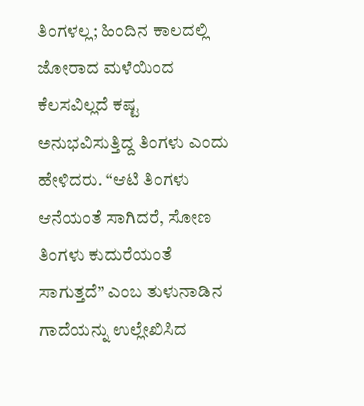ತಿಂಗಳಲ್ಲ; ಹಿಂದಿನ ಕಾಲದಲ್ಲಿ ಜೋರಾದ ಮಳೆಯಿಂದ ಕೆಲಸವಿಲ್ಲದೆ ಕಷ್ಟ ಅನುಭವಿಸುತ್ತಿದ್ದ ತಿಂಗಳು ಎಂದು ಹೇಳಿದರು. “ಆಟಿ ತಿಂಗಳು ಆನೆಯಂತೆ ಸಾಗಿದರೆ, ಸೋಣ ತಿಂಗಳು ಕುದುರೆಯಂತೆ ಸಾಗುತ್ತದೆ” ಎಂಬ ತುಳುನಾಡಿನ ಗಾದೆಯನ್ನು ಉಲ್ಲೇಖಿಸಿದ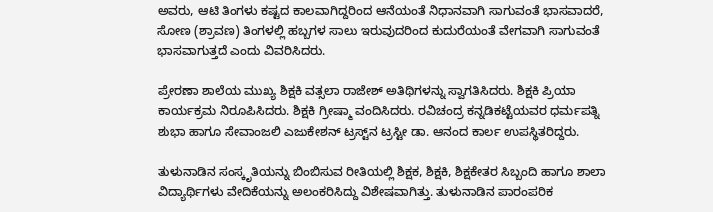ಅವರು, ಆಟಿ ತಿಂಗಳು ಕಷ್ಟದ ಕಾಲವಾಗಿದ್ದರಿಂದ ಆನೆಯಂತೆ ನಿಧಾನವಾಗಿ ಸಾಗುವಂತೆ ಭಾಸವಾದರೆ, ಸೋಣ (ಶ್ರಾವಣ) ತಿಂಗಳಲ್ಲಿ ಹಬ್ಬಗಳ ಸಾಲು ಇರುವುದರಿಂದ ಕುದುರೆಯಂತೆ ವೇಗವಾಗಿ ಸಾಗುವಂತೆ ಭಾಸವಾಗುತ್ತದೆ ಎಂದು ವಿವರಿಸಿದರು.

ಪ್ರೇರಣಾ ಶಾಲೆಯ ಮುಖ್ಯ ಶಿಕ್ಷಕಿ ವತ್ಸಲಾ ರಾಜೇಶ್ ಅತಿಥಿಗಳನ್ನು ಸ್ವಾಗತಿಸಿದರು. ಶಿಕ್ಷಕಿ ಪ್ರಿಯಾ ಕಾರ್ಯಕ್ರಮ ನಿರೂಪಿಸಿದರು. ಶಿಕ್ಷಕಿ ಗ್ರೀಷ್ಮಾ ವಂದಿಸಿದರು. ರವಿಚಂದ್ರ ಕನ್ನಡಿಕಟ್ಟೆಯವರ ಧರ್ಮಪತ್ನಿ ಶುಭಾ ಹಾಗೂ ಸೇವಾಂಜಲಿ ಎಜುಕೇಶನ್ ಟ್ರಸ್ಟ್‌ನ ಟ್ರಸ್ಟೀ ಡಾ. ಆನಂದ ಕಾರ್ಲ ಉಪಸ್ಥಿತರಿದ್ದರು.

ತುಳುನಾಡಿನ ಸಂಸ್ಕೃತಿಯನ್ನು ಬಿಂಬಿಸುವ ರೀತಿಯಲ್ಲಿ ಶಿಕ್ಷಕ, ಶಿಕ್ಷಕಿ, ಶಿಕ್ಷಕೇತರ ಸಿಬ್ಬಂದಿ ಹಾಗೂ ಶಾಲಾ ವಿದ್ಯಾರ್ಥಿಗಳು ವೇದಿಕೆಯನ್ನು ಅಲಂಕರಿಸಿದ್ದು ವಿಶೇಷವಾಗಿತ್ತು. ತುಳುನಾಡಿನ ಪಾರಂಪರಿಕ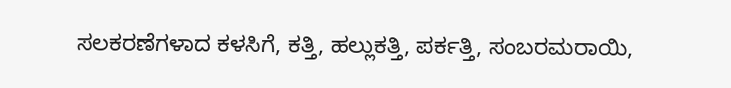ಸಲಕರಣೆಗಳಾದ ಕಳಸಿಗೆ, ಕತ್ತಿ, ಹಲ್ಲುಕತ್ತಿ, ಪರ್ಕತ್ತಿ, ಸಂಬರಮರಾಯಿ,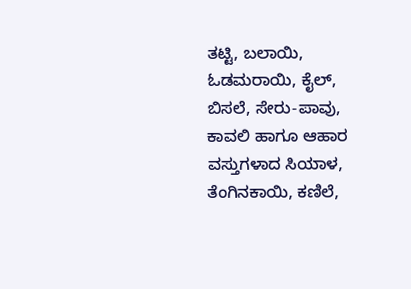ತಟ್ಟಿ, ಬಲಾಯಿ, ಓಡಮರಾಯಿ, ಕೈಲ್, ಬಿಸಲೆ, ಸೇರು-ಪಾವು, ಕಾವಲಿ ಹಾಗೂ ಆಹಾರ ವಸ್ತುಗಳಾದ ಸಿಯಾಳ, ತೆಂಗಿನಕಾಯಿ, ಕಣಿಲೆ,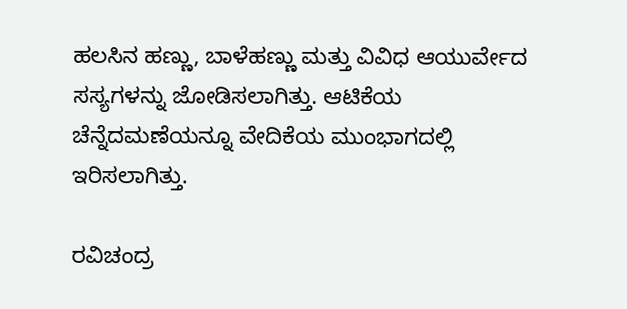ಹಲಸಿನ ಹಣ್ಣು, ಬಾಳೆಹಣ್ಣು ಮತ್ತು ವಿವಿಧ ಆಯುರ್ವೇದ ಸಸ್ಯಗಳನ್ನು ಜೋಡಿಸಲಾಗಿತ್ತು. ಆಟಿಕೆಯ ಚೆನ್ನೆದಮಣೆಯನ್ನೂ ವೇದಿಕೆಯ ಮುಂಭಾಗದಲ್ಲಿ ಇರಿಸಲಾಗಿತ್ತು.

ರವಿಚಂದ್ರ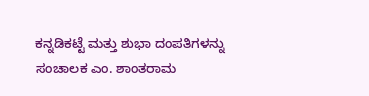ಕನ್ನಡಿಕಟ್ಟೆ ಮತ್ತು ಶುಭಾ ದಂಪತಿಗಳನ್ನು ಸಂಚಾಲಕ ಎಂ. ಶಾಂತರಾಮ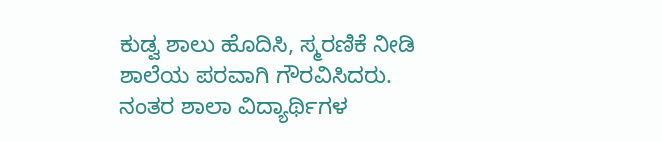ಕುಡ್ವ ಶಾಲು ಹೊದಿಸಿ, ಸ್ಮರಣಿಕೆ ನೀಡಿ ಶಾಲೆಯ ಪರವಾಗಿ ಗೌರವಿಸಿದರು. ನಂತರ ಶಾಲಾ ವಿದ್ಯಾರ್ಥಿಗಳ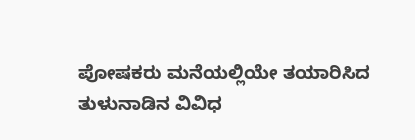ಪೋಷಕರು ಮನೆಯಲ್ಲಿಯೇ ತಯಾರಿಸಿದ ತುಳುನಾಡಿನ ವಿವಿಧ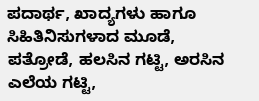ಪದಾರ್ಥ, ಖಾದ್ಯಗಳು ಹಾಗೂ ಸಿಹಿತಿನಿಸುಗಳಾದ ಮೂಡೆ, ಪತ್ರೋಡೆ, ಹಲಸಿನ ಗಟ್ಟಿ, ಅರಸಿನ ಎಲೆಯ ಗಟ್ಟಿ,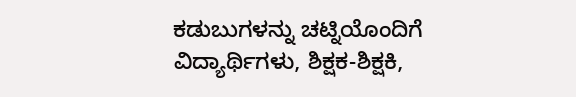ಕಡುಬುಗಳನ್ನು ಚಟ್ನಿಯೊಂದಿಗೆ ವಿದ್ಯಾರ್ಥಿಗಳು, ಶಿಕ್ಷಕ-ಶಿಕ್ಷಕಿ,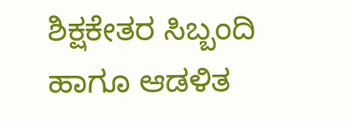ಶಿಕ್ಷಕೇತರ ಸಿಬ್ಬಂದಿ ಹಾಗೂ ಆಡಳಿತ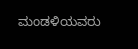ಮಂಡಳಿಯವರು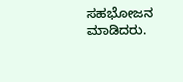ಸಹಭೋಜನ ಮಾಡಿದರು.